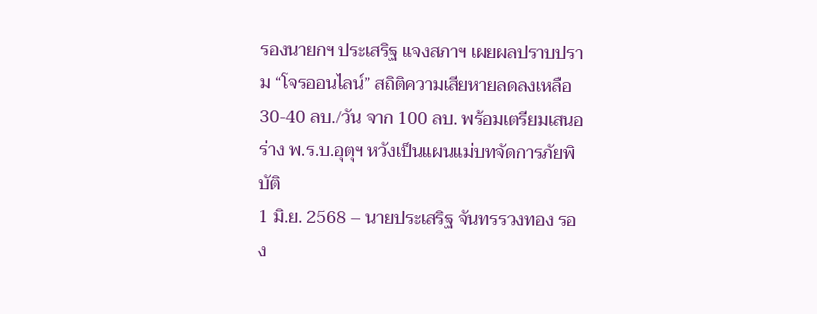รองนายกฯ ประเสริฐ แจงสภาฯ เผยผลปราบปราม “โจรออนไลน์” สถิติความเสียหายลดลงเหลือ 30-40 ลบ./วัน จาก 100 ลบ. พร้อมเตรียมเสนอร่าง พ.ร.บ.อุตุฯ หวังเป็นแผนแม่บทจัดการภัยพิบัติ
1 มิ.ย. 2568 – นายประเสริฐ จันทรรวงทอง รอง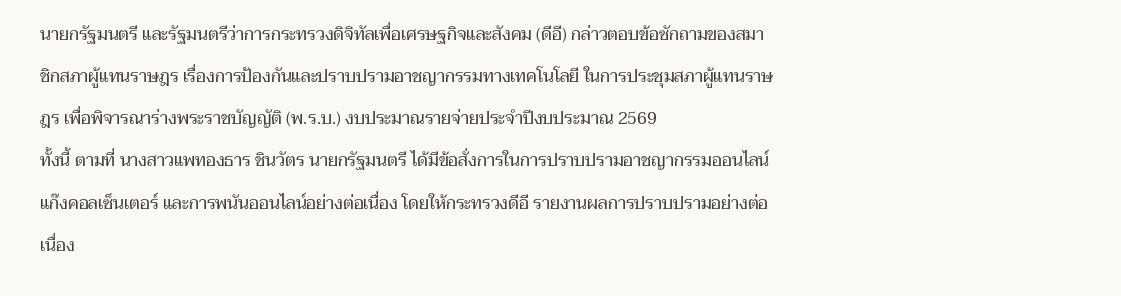นายกรัฐมนตรี และรัฐมนตรีว่าการกระทรวงดิจิทัลเพื่อเศรษฐกิจและสังคม (ดีอี) กล่าวตอบข้อซักถามของสมาชิกสภาผู้แทนราษฎร เรื่องการป้องกันและปราบปรามอาชญากรรมทางเทคโนโลยี ในการประชุมสภาผู้แทนราษฎร เพื่อพิจารณาร่างพระราชบัญญัติ (พ.ร.บ.) งบประมาณรายจ่ายประจำปีงบประมาณ 2569
ทั้งนี้ ตามที่ นางสาวแพทองธาร ชินวัตร นายกรัฐมนตรี ได้มีข้อสั่งการในการปราบปรามอาชญากรรมออนไลน์ แก๊งคอลเซ็นเตอร์ และการพนันออนไลน์อย่างต่อเนื่อง โดยให้กระทรวงดีอี รายงานผลการปราบปรามอย่างต่อเนื่อง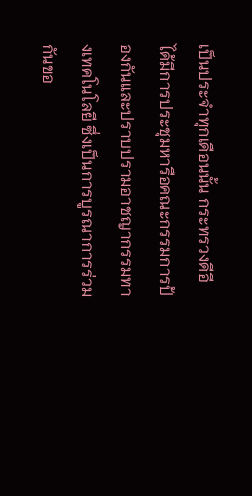เป็นประจำทุกเดือนนั้น กระทรวงดีอี ได้มีการประชุมหารือคณะกรรมการป้องกันและปราบปรามอาชญากรรมทางเทคโนโลยี ซึ่งเป็นการบูรณาการร่วมกันขอ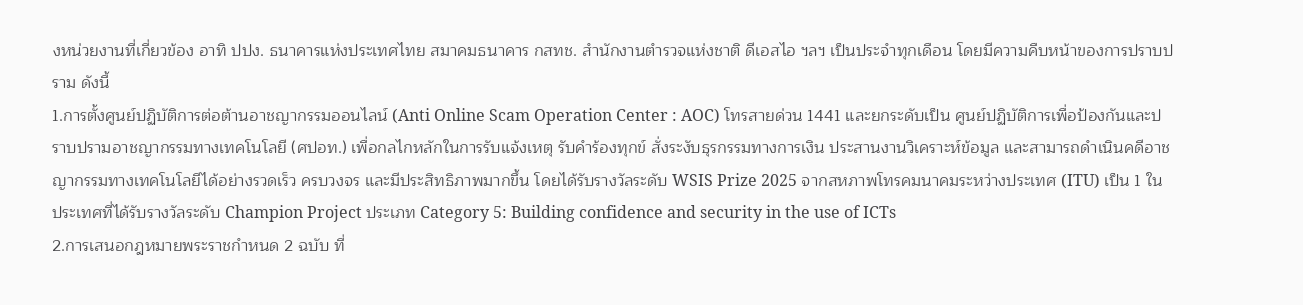งหน่วยงานที่เกี่ยวข้อง อาทิ ปปง. ธนาคารแห่งประเทศไทย สมาคมธนาคาร กสทช. สำนักงานตำรวจแห่งชาติ ดีเอสไอ ฯลฯ เป็นประจำทุกเดือน โดยมีความคืบหน้าของการปราบปราม ดังนี้
1.การตั้งศูนย์ปฏิบัติการต่อต้านอาชญากรรมออนไลน์ (Anti Online Scam Operation Center : AOC) โทรสายด่วน 1441 และยกระดับเป็น ศูนย์ปฏิบัติการเพื่อป้องกันและปราบปรามอาชญากรรมทางเทคโนโลยี (ศปอท.) เพื่อกลไกหลักในการรับแจ้งเหตุ รับคำร้องทุกข์ สั่งระงับธุรกรรมทางการเงิน ประสานงานวิเคราะห์ข้อมูล และสามารถดำเนินคดีอาชญากรรมทางเทคโนโลยีได้อย่างรวดเร็ว ครบวงจร และมีประสิทธิภาพมากขึ้น โดยได้รับรางวัลระดับ WSIS Prize 2025 จากสหภาพโทรคมนาคมระหว่างประเทศ (ITU) เป็น 1 ในประเทศที่ได้รับรางวัลระดับ Champion Project ประเภท Category 5: Building confidence and security in the use of ICTs
2.การเสนอกฎหมายพระราชกำหนด 2 ฉบับ ที่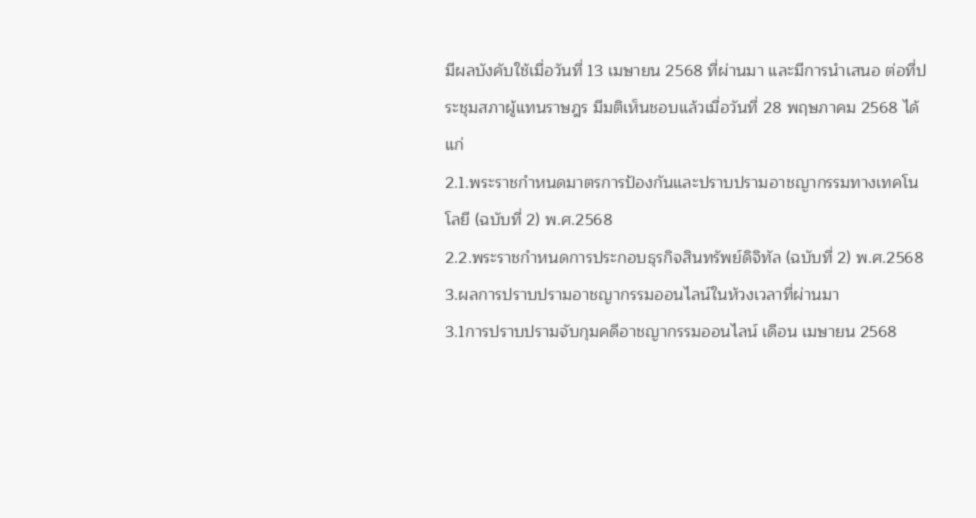มีผลบังคับใช้เมื่อวันที่ 13 เมษายน 2568 ที่ผ่านมา และมีการนำเสนอ ต่อที่ประชุมสภาผู้แทนราษฎร มีมติเห็นชอบแล้วเมื่อวันที่ 28 พฤษภาคม 2568 ได้แก่
2.1.พระราชกำหนดมาตรการป้องกันและปราบปรามอาชญากรรมทางเทคโนโลยี (ฉบับที่ 2) พ.ศ.2568
2.2.พระราชกำหนดการประกอบธุรกิจสินทรัพย์ดิจิทัล (ฉบับที่ 2) พ.ศ.2568
3.ผลการปราบปรามอาชญากรรมออนไลน์ในห้วงเวลาที่ผ่านมา
3.1การปราบปรามจับกุมคดีอาชญากรรมออนไลน์ เดือน เมษายน 2568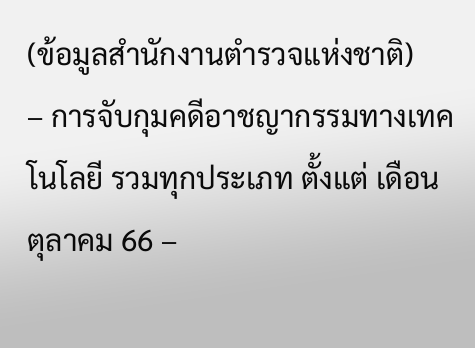(ข้อมูลสำนักงานตำรวจแห่งชาติ)
– การจับกุมคดีอาชญากรรมทางเทคโนโลยี รวมทุกประเภท ตั้งแต่ เดือน ตุลาคม 66 –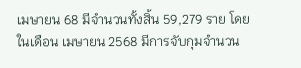เมษายน 68 มีจำนวนทั้งสิ้น 59,279 ราย โดยในเดือน เมษายน 2568 มีการจับกุมจำนวน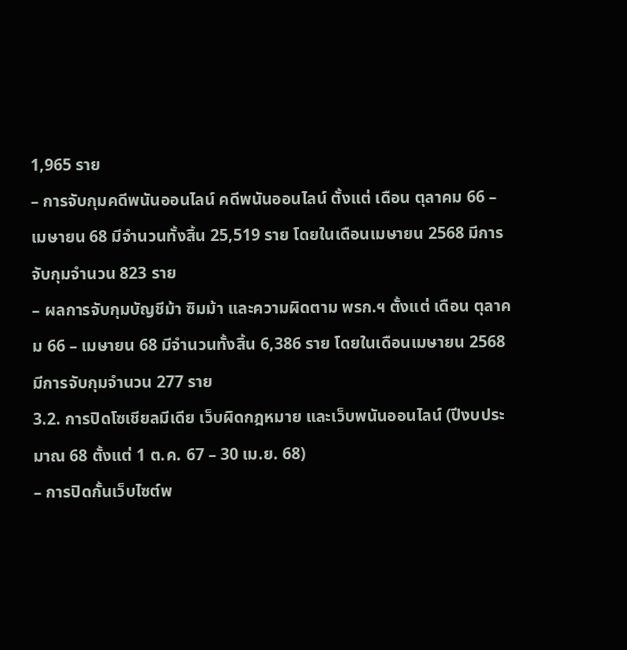1,965 ราย
– การจับกุมคดีพนันออนไลน์ คดีพนันออนไลน์ ตั้งแต่ เดือน ตุลาคม 66 – เมษายน 68 มีจำนวนทั้งสิ้น 25,519 ราย โดยในเดือนเมษายน 2568 มีการจับกุมจำนวน 823 ราย
– ผลการจับกุมบัญชีม้า ซิมม้า และความผิดตาม พรก.ฯ ตั้งแต่ เดือน ตุลาคม 66 – เมษายน 68 มีจำนวนทั้งสิ้น 6,386 ราย โดยในเดือนเมษายน 2568 มีการจับกุมจำนวน 277 ราย
3.2. การปิดโซเชียลมีเดีย เว็บผิดกฎหมาย และเว็บพนันออนไลน์ (ปีงบประมาณ 68 ตั้งแต่ 1 ต.ค. 67 – 30 เม.ย. 68)
– การปิดกั้นเว็บไซต์พ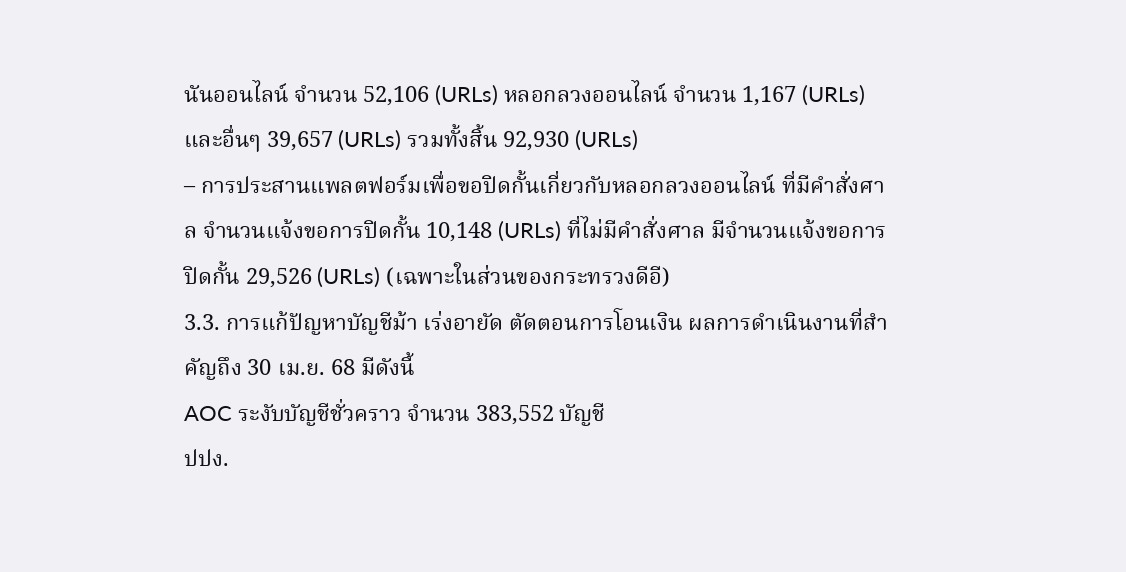นันออนไลน์ จำนวน 52,106 (URLs) หลอกลวงออนไลน์ จำนวน 1,167 (URLs) และอื่นๆ 39,657 (URLs) รวมทั้งสิ้น 92,930 (URLs)
– การประสานแพลตฟอร์มเพื่อขอปิดกั้นเกี่ยวกับหลอกลวงออนไลน์ ที่มีคำสั่งศาล จำนวนแจ้งขอการปิดกั้น 10,148 (URLs) ที่ไม่มีคำสั่งศาล มีจำนวนแจ้งขอการปิดกั้น 29,526 (URLs) (เฉพาะในส่วนของกระทรวงดีอี)
3.3. การแก้ปัญหาบัญชีม้า เร่งอายัด ตัดตอนการโอนเงิน ผลการดำเนินงานที่สำคัญถึง 30 เม.ย. 68 มีดังนี้
AOC ระงับบัญชีชั่วคราว จำนวน 383,552 บัญชี
ปปง.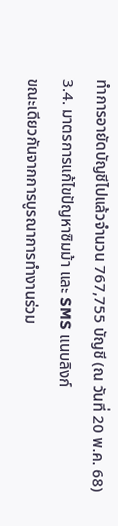ทำการอายัดบัญชีไปแล้วจำนวน 767,755 บัญชี (ณ วันที่ 20 พ.ค. 68)
3.4. มาตรการแก้ไขปัญหาซิมม้า และ SMS แนบลิงก์
ขณะเดียวกันจากการบูรณาการทำงานร่วม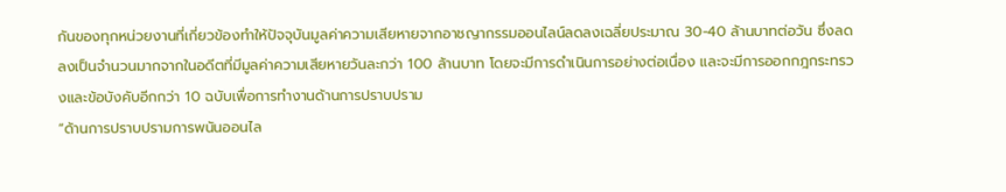กันของทุกหน่วยงานที่เกี่ยวข้องทำให้ปัจจุบันมูลค่าความเสียหายจากอาชญากรรมออนไลน์ลดลงเฉลี่ยประมาณ 30-40 ล้านบาทต่อวัน ซึ่งลดลงเป็นจำนวนมากจากในอดีตที่มีมูลค่าความเสียหายวันละกว่า 100 ล้านบาท โดยจะมีการดำเนินการอย่างต่อเนื่อง และจะมีการออกกฎกระทรวงและข้อบังคับอีกกว่า 10 ฉบับเพื่อการทำงานด้านการปราบปราม
“ด้านการปราบปรามการพนันออนไล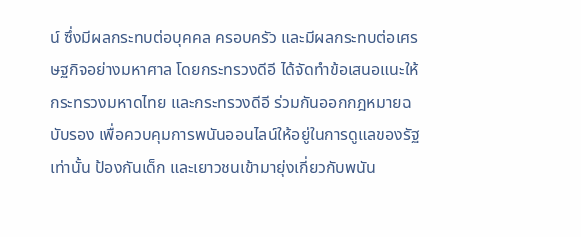น์ ซึ่งมีผลกระทบต่อบุคคล ครอบครัว และมีผลกระทบต่อเศรษฐกิจอย่างมหาศาล โดยกระทรวงดีอี ได้จัดทำข้อเสนอแนะให้กระทรวงมหาดไทย และกระทรวงดีอี ร่วมกันออกกฎหมายฉบับรอง เพื่อควบคุมการพนันออนไลน์ให้อยู่ในการดูแลของรัฐเท่านั้น ป้องกันเด็ก และเยาวชนเข้ามายุ่งเกี่ยวกับพนัน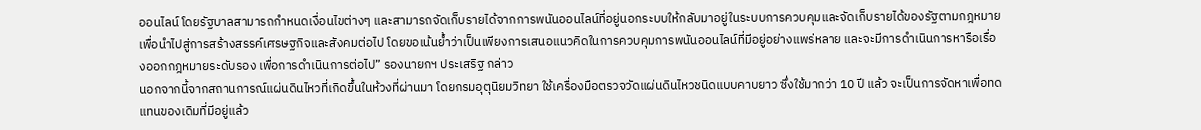ออนไลน์ โดยรัฐบาลสามารถกำหนดเงื่อนไขต่างๆ และสามารถจัดเก็บรายได้จากการพนันออนไลน์ที่อยู่นอกระบบให้กลับมาอยู่ในระบบการควบคุมและจัดเก็บรายได้ของรัฐตามกฎหมายเพื่อนำไปสู่การสร้างสรรค์เศรษฐกิจและสังคมต่อไป โดยขอเน้นย้ำว่าเป็นเพียงการเสนอแนวคิดในการควบคุมการพนันออนไลน์ที่มีอยู่อย่างแพร่หลาย และจะมีการดำเนินการหารือเรื่องออกกฎหมายระดับรอง เพื่อการดำเนินการต่อไป” รองนายกฯ ประเสริฐ กล่าว
นอกจากนี้จากสถานการณ์แผ่นดินไหวที่เกิดขึ้นในห้วงที่ผ่านมา โดยกรมอุตุนิยมวิทยา ใช้เครื่องมือตรวจวัดแผ่นดินไหวชนิดแบบคาบยาว ซึ่งใช้มากว่า 10 ปี แล้ว จะเป็นการจัดหาเพื่อทดแทนของเดิมที่มีอยู่แล้ว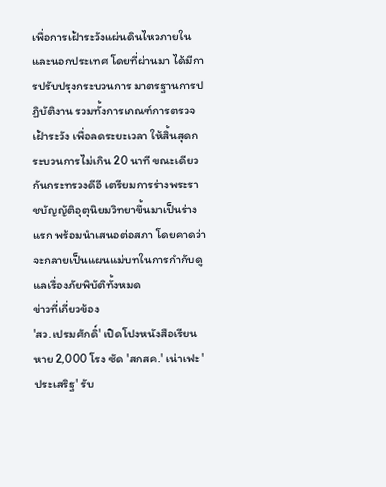เพื่อการเฝ้าระวังแผ่นดินไหวภายในและนอกประเทศ โดยที่ผ่านมา ได้มีการปรับปรุงกระบวนการ มาตรฐานการปฏิบัติงาน รวมทั้งการเกณฑ์การตรวจเฝ้าระวัง เพื่อลดระยะเวลา ให้สิ้นสุดกระบวนการไม่เกิน 20 นาที ขณะเดียวกันกระทรวงดีอี เตรียมการร่างพระราชบัญญัติอุตุนิยมวิทยาขึ้นมาเป็นร่างแรก พร้อมนำเสนอต่อสภา โดยคาดว่าจะกลายเป็นแผนแม่บทในการกำกับดูแลเรื่องภัยพิบัติทั้งหมด
ข่าวที่เกี่ยวข้อง
'สว.เปรมศักดิ์' เปิดโปงหนังสือเรียน หาย 2,000 โรง ซัด 'สกสค.' เน่าเฟะ 'ประเสริฐ' รับ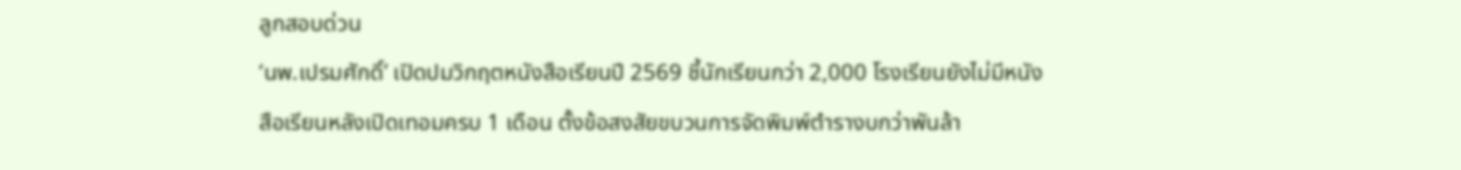ลูกสอบด่วน
‘นพ.เปรมศักดิ์’ เปิดปมวิกฤตหนังสือเรียนปี 2569 ชี้นักเรียนกว่า 2,000 โรงเรียนยังไม่มีหนังสือเรียนหลังเปิดเทอมครบ 1 เดือน ตั้งข้อสงสัยขบวนการจัดพิมพ์ตำรางบกว่าพันล้า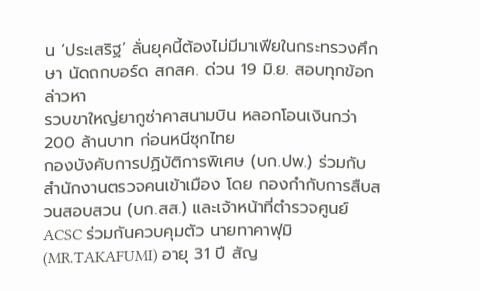น ‘ประเสริฐ’ ลั่นยุคนี้ต้องไม่มีมาเฟียในกระทรวงศึกษา นัดถกบอร์ด สกสค. ด่วน 19 มิ.ย. สอบทุกข้อกล่าวหา
รวบขาใหญ่ยากูซ่าคาสนามบิน หลอกโอนเงินกว่า 200 ล้านบาท ก่อนหนีซุกไทย
กองบังคับการปฏิบัติการพิเศษ (บก.ปพ.) ร่วมกับ สำนักงานตรวจคนเข้าเมือง โดย กองกำกับการสืบสวนสอบสวน (บก.สส.) และเจ้าหน้าที่ตำรวจศูนย์ ACSC ร่วมกันควบคุมตัว นายทาคาฟุมิ (MR.TAKAFUMI) อายุ 31 ปี สัญ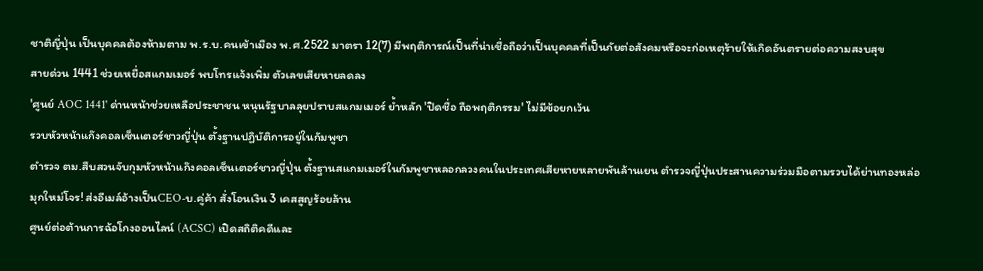ชาติญี่ปุ่น เป็นบุคคลต้องห้ามตาม พ.ร.บ.คนเข้าเมือง พ.ศ.2522 มาตรา 12(7) มีพฤติการณ์เป็นที่น่าเชื่อถือว่าเป็นบุคคลที่เป็นภัยต่อสังคมหรือจะก่อเหตุร้ายให้เกิดอันตรายต่อความสงบสุข
สายด่วน 1441 ช่วยเหยื่อสแกมเมอร์ พบโทรแจ้งเพิ่ม ตัวเลขเสียหายลดลง
'ศูนย์ AOC 1441' ด่านหน้าช่วยเหลือประชาชน หนุนรัฐบาลลุยปราบสแกมเมอร์ ย้ำหลัก 'ปิดชื่อ ถือพฤติกรรม' ไม่มีข้อยกเว้น
รวบหัวหน้าแก๊งคอลเซ็นเตอร์ชาวญี่ปุ่น ตั้งฐานปฏิบัติการอยู่ในกัมพูชา
ตำรวจ ตม.สืบสวนจับกุมหัวหน้าแก๊งคอลเซ็นเตอร์ชาวญี่ปุ่น ตั้งฐานสแกมเมอร์ในกัมพูชาหลอกลวงคนในประเทศเสียหายหลายพันล้านเยน ตำรวจญี่ปุ่นประสานความร่วมมือตามรวบได้ย่านทองหล่อ
มุกใหม่โจร! ส่งอีเมล์อ้างเป็นCEO-บ.คู่ค้า สั่งโอนเงิน 3 เคสสูญร้อยล้าน
ศูนย์ต่อต้านการฉ้อโกงออนไลน์ (ACSC) เปิดสถิติคดีและ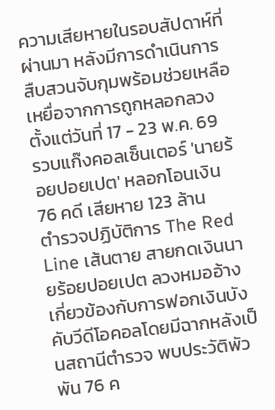ความเสียหายในรอบสัปดาห์ที่ผ่านมา หลังมีการดำเนินการสืบสวนจับกุมพร้อมช่วยเหลือเหยื่อจากการถูกหลอกลวง ตั้งแต่วันที่ 17 - 23 พ.ค. 69
รวบแก๊งคอลเซ็นเตอร์ 'นายร้อยปอยเปต' หลอกโอนเงิน 76 คดี เสียหาย 123 ล้าน
ตำรวจปฏิบัติการ The Red Line เส้นตาย สายกดเงินนายร้อยปอยเปต ลวงหมออ้างเกี่ยวข้องกับการฟอกเงินบังคับวีดีโอคอลโดยมีฉากหลังเป็นสถานีตำรวจ พบประวัติพัวพัน 76 ค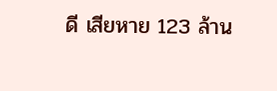ดี เสียหาย 123 ล้าน